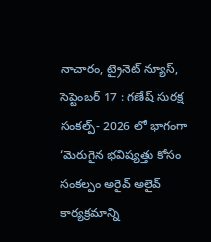నాచారం, ట్రైనెట్ న్యూస్, సెప్టెంబర్ 17 : గణేష్ సురక్ష సంకల్ప్- 2026 లో భాగంగా ‘మెరుగైన భవిష్యత్తు కోసం సంకల్పం అరైవ్ అలైవ్ కార్యక్రమాన్ని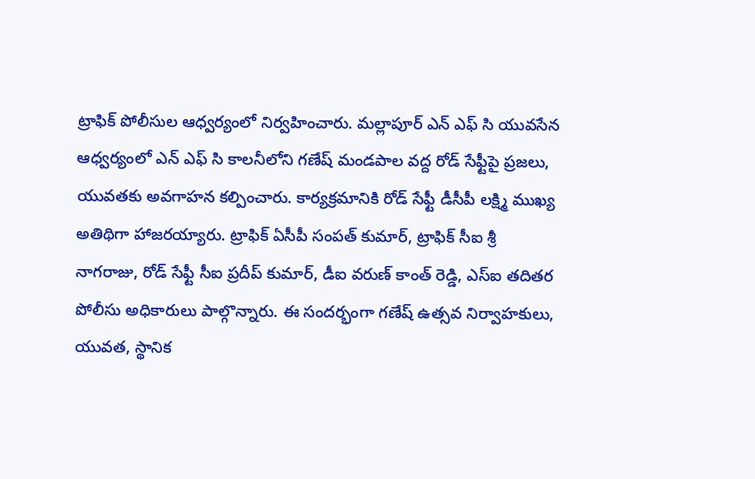ట్రాఫిక్ పోలీసుల ఆధ్వర్యంలో నిర్వహించారు. మల్లాపూర్ ఎన్ ఎఫ్ సి యువసేన ఆధ్వర్యంలో ఎన్ ఎఫ్ సి కాలనీలోని గణేష్ మండపాల వద్ద రోడ్ సేఫ్టీపై ప్రజలు, యువతకు అవగాహన కల్పించారు. కార్యక్రమానికి రోడ్ సేఫ్టీ డీసీపీ లక్ష్మి ముఖ్య అతిథిగా హాజరయ్యారు. ట్రాఫిక్ ఏసీపీ సంపత్ కుమార్, ట్రాఫిక్ సీఐ శ్రీ నాగరాజు, రోడ్ సేఫ్టీ సీఐ ప్రదీప్ కుమార్, డీఐ వరుణ్ కాంత్ రెడ్డి, ఎస్ఐ తదితర పోలీసు అధికారులు పాల్గొన్నారు. ఈ సందర్భంగా గణేష్ ఉత్సవ నిర్వాహకులు, యువత, స్థానిక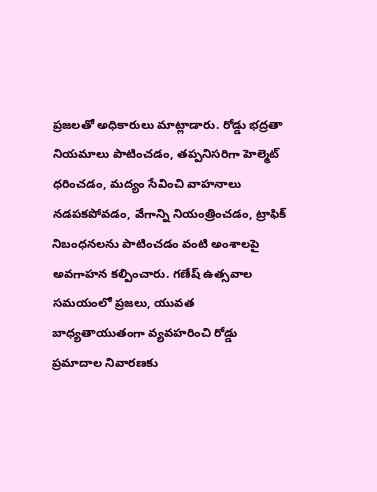ప్రజలతో అధికారులు మాట్లాడారు. రోడ్డు భద్రతా నియమాలు పాటించడం, తప్పనిసరిగా హెల్మెట్ ధరించడం, మద్యం సేవించి వాహనాలు నడపకపోవడం, వేగాన్ని నియంత్రించడం, ట్రాఫిక్ నిబంధనలను పాటించడం వంటి అంశాలపై అవగాహన కల్పించారు. గణేష్ ఉత్సవాల సమయంలో ప్రజలు, యువత బాధ్యతాయుతంగా వ్యవహరించి రోడ్డు ప్రమాదాల నివారణకు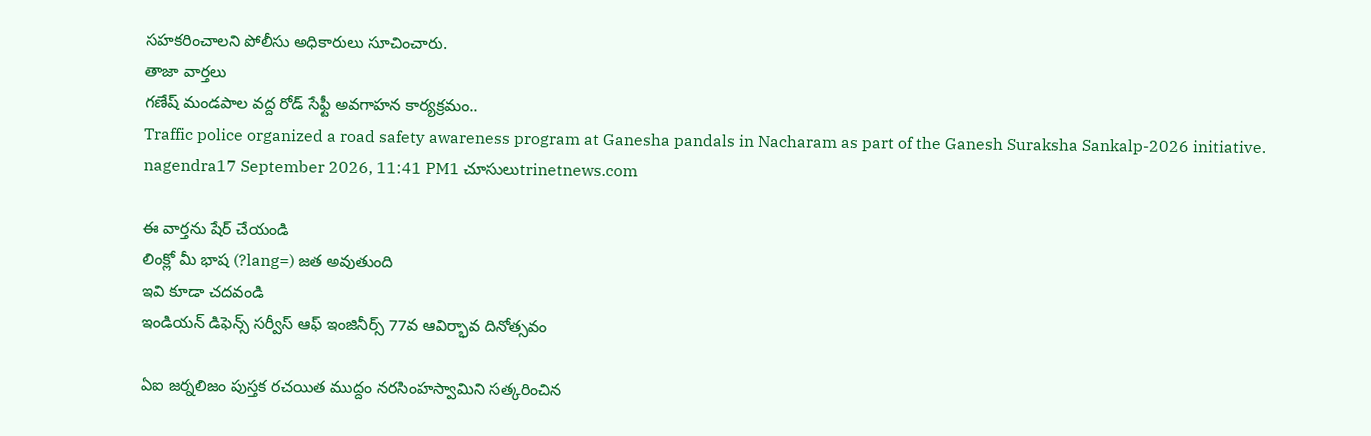సహకరించాలని పోలీసు అధికారులు సూచించారు.
తాజా వార్తలు
గణేష్ మండపాల వద్ద రోడ్ సేఫ్టీ అవగాహన కార్యక్రమం..
Traffic police organized a road safety awareness program at Ganesha pandals in Nacharam as part of the Ganesh Suraksha Sankalp-2026 initiative.
nagendra17 September 2026, 11:41 PM1 చూసులుtrinetnews.com

ఈ వార్తను షేర్ చేయండి
లింక్లో మీ భాష (?lang=) జత అవుతుంది
ఇవి కూడా చదవండి
ఇండియన్ డిఫెన్స్ సర్వీస్ ఆఫ్ ఇంజినీర్స్ 77వ ఆవిర్భావ దినోత్సవం

ఏఐ జర్నలిజం పుస్తక రచయిత ముద్దం నరసింహస్వామిని సత్కరించిన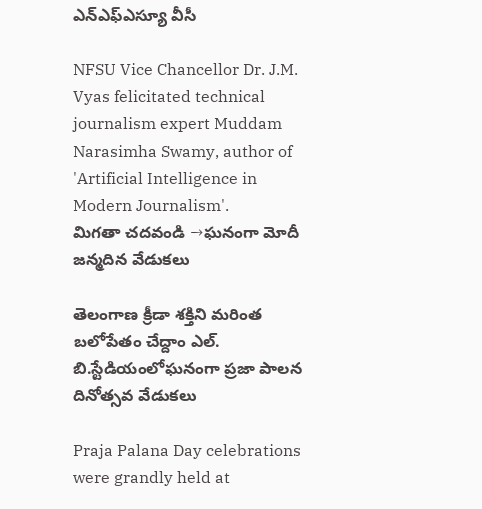ఎన్ఎఫ్ఎస్యూ వీసీ

NFSU Vice Chancellor Dr. J.M. Vyas felicitated technical journalism expert Muddam Narasimha Swamy, author of 'Artificial Intelligence in Modern Journalism'.
మిగతా చదవండి →ఘనంగా మోదీ జన్మదిన వేడుకలు

తెలంగాణ క్రీడా శక్తిని మరింత బలోపేతం చేద్దాం ఎల్. బి.స్టేడియంలోఘనంగా ప్రజా పాలన దినోత్సవ వేడుకలు

Praja Palana Day celebrations were grandly held at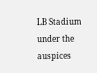LB Stadium under the auspices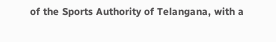of the Sports Authority of Telangana, with a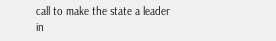call to make the state a leader in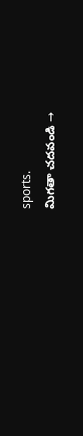sports.
మిగతా చదవండి →